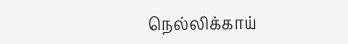நெல்லிக்காய்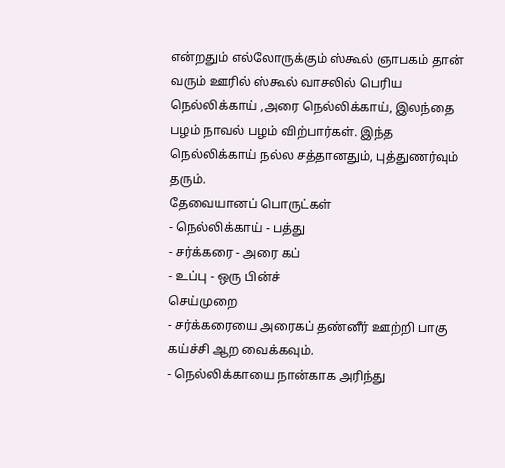என்றதும் எல்லோருக்கும் ஸ்கூல் ஞாபகம் தான் வரும் ஊரில் ஸ்கூல் வாசலில் பெரிய நெல்லிக்காய் ,அரை நெல்லிக்காய், இலந்தை பழம் நாவல் பழம் விற்பார்கள். இந்த நெல்லிக்காய் நல்ல சத்தானதும், புத்துணர்வும் தரும்.
தேவையானப் பொருட்கள்
- நெல்லிக்காய் - பத்து
- சர்க்கரை - அரை கப்
- உப்பு - ஒரு பின்ச்
செய்முறை
- சர்க்கரையை அரைகப் தண்னீர் ஊற்றி பாகு கய்ச்சி ஆற வைக்கவும்.
- நெல்லிக்காயை நான்காக அரிந்து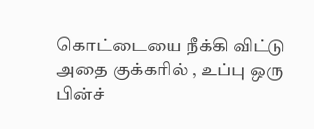கொட்டையை நீக்கி விட்டு அதை குக்கரில் , உப்பு ஒரு பின்ச்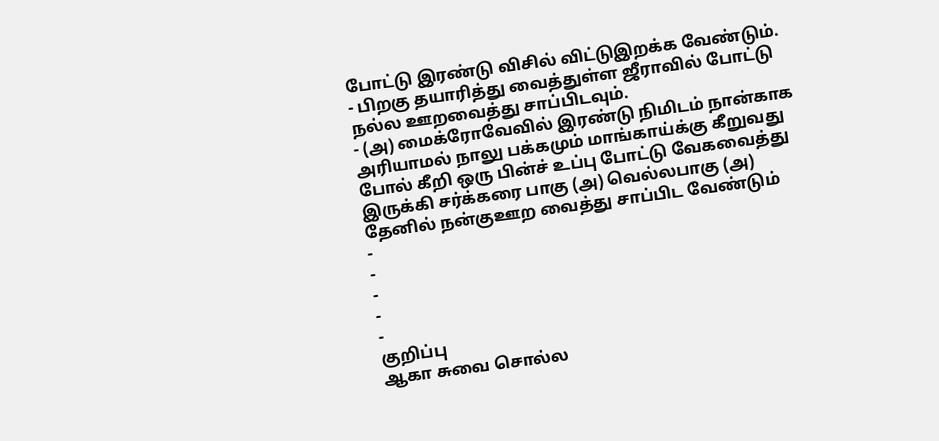போட்டு இரண்டு விசில் விட்டுஇறக்க வேண்டும்.
- பிறகு தயாரித்து வைத்துள்ள ஜீராவில் போட்டு நல்ல ஊறவைத்து சாப்பிடவும்.
- (அ) மைக்ரோவேவில் இரண்டு நிமிடம் நான்காக அரியாமல் நாலு பக்கமும் மாங்காய்க்கு கீறுவது போல் கீறி ஒரு பின்ச் உப்பு போட்டு வேகவைத்து இருக்கி சர்க்கரை பாகு (அ) வெல்லபாகு (அ) தேனில் நன்குஊற வைத்து சாப்பிட வேண்டும்
-
-
-
-
-
குறிப்பு
ஆகா சுவை சொல்ல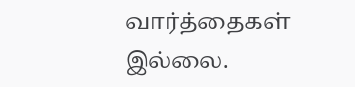வார்த்தைகள் இல்லை.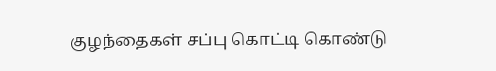குழந்தைகள் சப்பு கொட்டி கொண்டு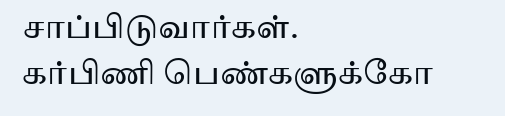சாப்பிடுவார்கள்.
கர்பிணி பெண்களுக்கோ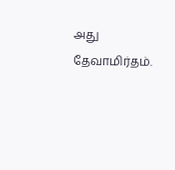அது தேவாமிர்தம்.